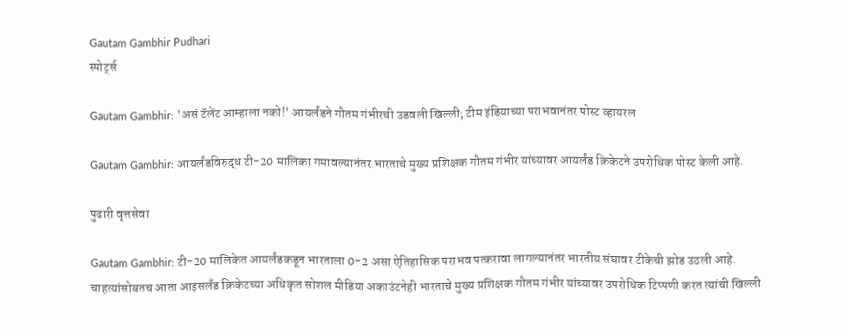Gautam Gambhir Pudhari
स्पोर्ट्स

Gautam Gambhir: 'असं टॅलेंट आम्हाला नको!' आयर्लंडने गौतम गंभीरची उडवली खिल्ली; टीम इंडियाच्या पराभवानंतर पोस्ट व्हायरल

Gautam Gambhir: आयर्लंडविरुद्ध टी-20 मालिका गमावल्यानंतर भारताचे मुख्य प्रशिक्षक गौतम गंभीर यांच्यावर आयर्लंड क्रिकेटने उपरोधिक पोस्ट केली आहे.

पुढारी वृत्तसेवा

Gautam Gambhir: टी-20 मालिकेत आयर्लंडकडून भारताला 0-2 असा ऐतिहासिक पराभव पत्करावा लागल्यानंतर भारतीय संघावर टीकेची झोड उठली आहे. चाहत्यांसोबतच आता आइसलँड क्रिकेटच्या अधिकृत सोशल मीडिया अकाउंटनेही भारताचे मुख्य प्रशिक्षक गौतम गंभीर यांच्यावर उपरोधिक टिप्पणी करत त्यांची खिल्ली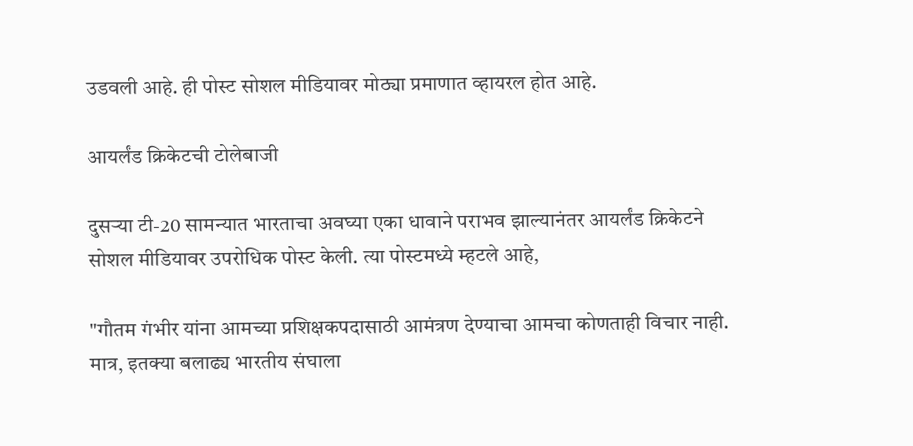उडवली आहे. ही पोस्ट सोशल मीडियावर मोठ्या प्रमाणात व्हायरल होत आहे.

आयर्लंड क्रिकेटची टोलेबाजी

दुसऱ्या टी-20 सामन्यात भारताचा अवघ्या एका धावाने पराभव झाल्यानंतर आयर्लंड क्रिकेटने सोशल मीडियावर उपरोधिक पोस्ट केली. त्या पोस्टमध्ये म्हटले आहे,

"गौतम गंभीर यांना आमच्या प्रशिक्षकपदासाठी आमंत्रण देण्याचा आमचा कोणताही विचार नाही. मात्र, इतक्या बलाढ्य भारतीय संघाला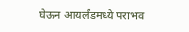घेऊन आयर्लंडमध्ये पराभव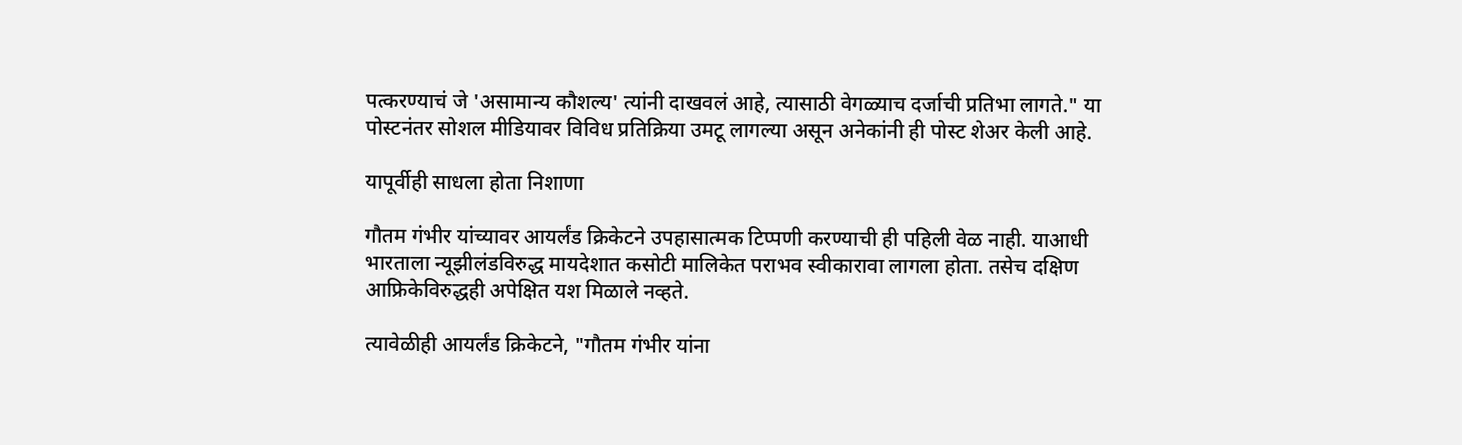पत्करण्याचं जे 'असामान्य कौशल्य' त्यांनी दाखवलं आहे, त्यासाठी वेगळ्याच दर्जाची प्रतिभा लागते." या पोस्टनंतर सोशल मीडियावर विविध प्रतिक्रिया उमटू लागल्या असून अनेकांनी ही पोस्ट शेअर केली आहे.

यापूर्वीही साधला होता निशाणा

गौतम गंभीर यांच्यावर आयर्लंड क्रिकेटने उपहासात्मक टिप्पणी करण्याची ही पहिली वेळ नाही. याआधी भारताला न्यूझीलंडविरुद्ध मायदेशात कसोटी मालिकेत पराभव स्वीकारावा लागला होता. तसेच दक्षिण आफ्रिकेविरुद्धही अपेक्षित यश मिळाले नव्हते.

त्यावेळीही आयर्लंड क्रिकेटने, "गौतम गंभीर यांना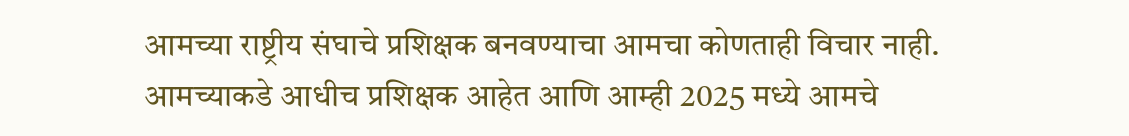आमच्या राष्ट्रीय संघाचे प्रशिक्षक बनवण्याचा आमचा कोणताही विचार नाही. आमच्याकडे आधीच प्रशिक्षक आहेत आणि आम्ही 2025 मध्ये आमचे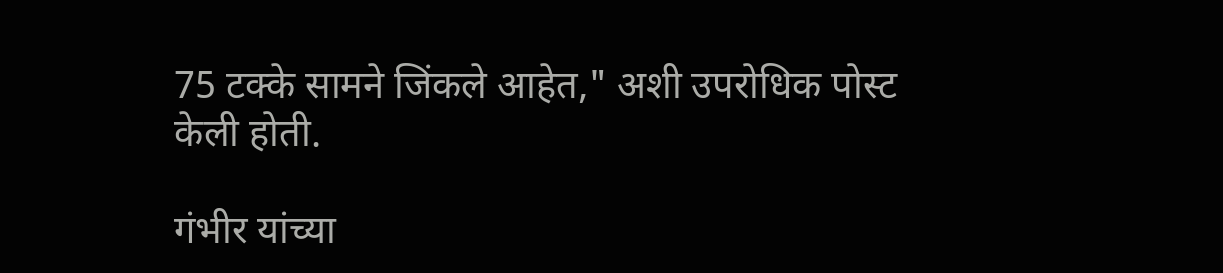75 टक्के सामने जिंकले आहेत," अशी उपरोधिक पोस्ट केली होती.

गंभीर यांच्या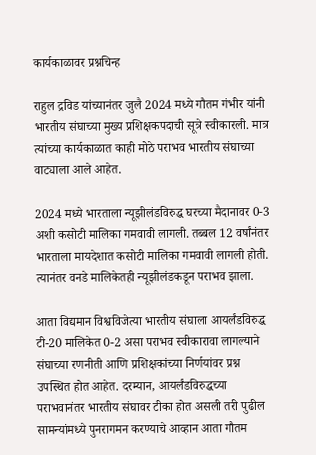कार्यकाळावर प्रश्नचिन्ह

राहुल द्रविड यांच्यानंतर जुलै 2024 मध्ये गौतम गंभीर यांनी भारतीय संघाच्या मुख्य प्रशिक्षकपदाची सूत्रे स्वीकारली. मात्र त्यांच्या कार्यकाळात काही मोठे पराभव भारतीय संघाच्या वाट्याला आले आहेत.

2024 मध्ये भारताला न्यूझीलंडविरुद्ध घरच्या मैदानावर 0-3 अशी कसोटी मालिका गमवावी लागली. तब्बल 12 वर्षांनंतर भारताला मायदेशात कसोटी मालिका गमवावी लागली होती. त्यानंतर वनडे मालिकेतही न्यूझीलंडकडून पराभव झाला.

आता विद्यमान विश्वविजेत्या भारतीय संघाला आयर्लंडविरुद्ध टी-20 मालिकेत 0-2 असा पराभव स्वीकारावा लागल्याने संघाच्या रणनीती आणि प्रशिक्षकांच्या निर्णयांवर प्रश्न उपस्थित होत आहेत. दरम्यान, आयर्लंडविरुद्धच्या पराभवानंतर भारतीय संघावर टीका होत असली तरी पुढील सामन्यांमध्ये पुनरागमन करण्याचे आव्हान आता गौतम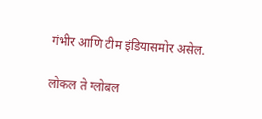गंभीर आणि टीम इंडियासमोर असेल.

लोकल ते ग्लोबल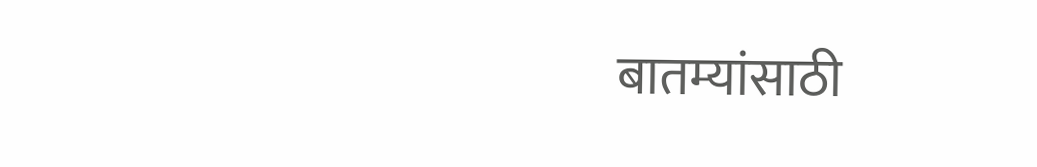बातम्यांसाठी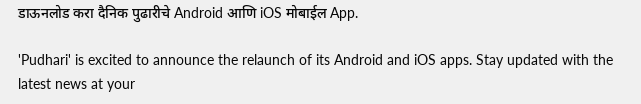डाऊनलोड करा दैनिक पुढारीचे Android आणि iOS मोबाईल App.

'Pudhari' is excited to announce the relaunch of its Android and iOS apps. Stay updated with the latest news at your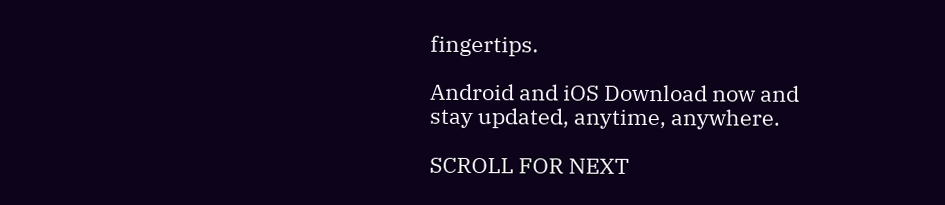fingertips.

Android and iOS Download now and stay updated, anytime, anywhere.

SCROLL FOR NEXT